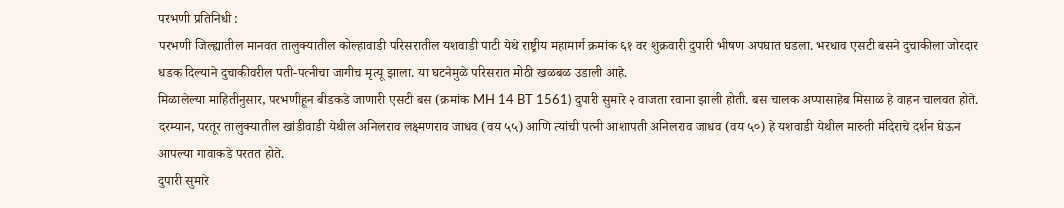परभणी प्रतिनिधी :
परभणी जिल्ह्यातील मानवत तालुक्यातील कोल्हावाडी परिसरातील यशवाडी पाटी येथे राष्ट्रीय महामार्ग क्रमांक ६१ वर शुक्रवारी दुपारी भीषण अपघात घडला. भरधाव एसटी बसने दुचाकीला जोरदार धडक दिल्याने दुचाकीवरील पती-पत्नीचा जागीच मृत्यू झाला. या घटनेमुळे परिसरात मोठी खळबळ उडाली आहे.
मिळालेल्या माहितीनुसार, परभणीहून बीडकडे जाणारी एसटी बस (क्रमांक MH 14 BT 1561) दुपारी सुमारे २ वाजता रवाना झाली होती. बस चालक अप्पासाहेब मिसाळ हे वाहन चालवत होते. दरम्यान, परतूर तालुक्यातील खांडीवाडी येथील अनिलराव लक्ष्मणराव जाधव (वय ५५) आणि त्यांची पत्नी आशापती अनिलराव जाधव (वय ५०) हे यशवाडी येथील मारुती मंदिराचे दर्शन घेऊन आपल्या गावाकडे परतत होते.
दुपारी सुमारे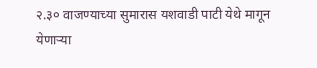२.३० वाजण्याच्या सुमारास यशवाडी पाटी येथे मागून येणाऱ्या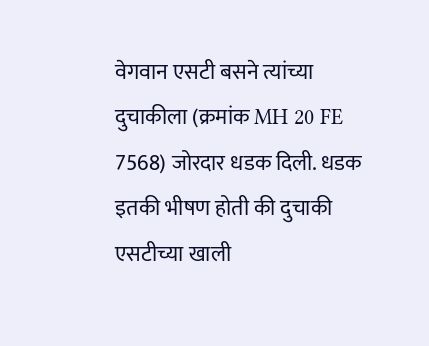वेगवान एसटी बसने त्यांच्या दुचाकीला (क्रमांक MH 20 FE 7568) जोरदार धडक दिली. धडक इतकी भीषण होती की दुचाकी एसटीच्या खाली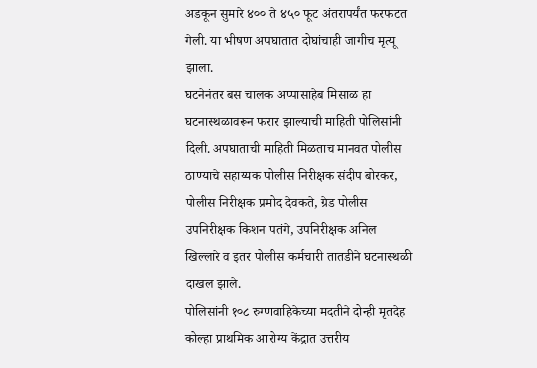अडकून सुमारे ४०० ते ४५० फूट अंतरापर्यंत फरफटत गेली. या भीषण अपघातात दोघांचाही जागीच मृत्यू झाला.
घटनेनंतर बस चालक अप्पासाहेब मिसाळ हा घटनास्थळावरून फरार झाल्याची माहिती पोलिसांनी दिली. अपघाताची माहिती मिळताच मानवत पोलीस ठाण्याचे सहाय्यक पोलीस निरीक्षक संदीप बोरकर, पोलीस निरीक्षक प्रमोद देवकते, ग्रेड पोलीस उपनिरीक्षक किशन पतंगे, उपनिरीक्षक अनिल खिल्लारे व इतर पोलीस कर्मचारी तातडीने घटनास्थळी दाखल झाले.
पोलिसांनी १०८ रुग्णवाहिकेच्या मदतीने दोन्ही मृतदेह कोल्हा प्राथमिक आरोग्य केंद्रात उत्तरीय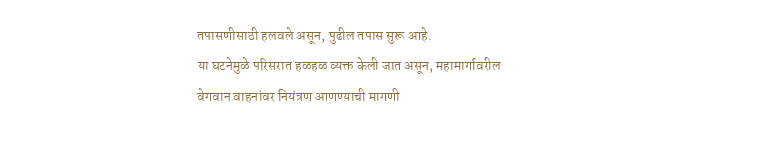तपासणीसाठी हलवले असून, पुढील तपास सुरू आहे.
या घटनेमुळे परिसरात हळहळ व्यक्त केली जात असून, महामार्गावरील वेगवान वाहनांवर नियंत्रण आणण्याची मागणी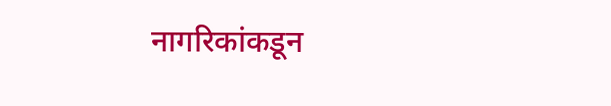नागरिकांकडून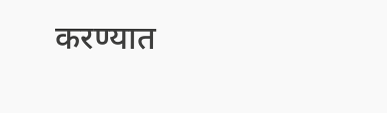करण्यात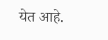येत आहे.